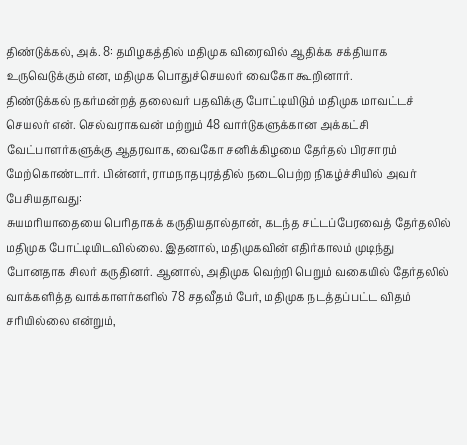திண்டுக்கல், அக். 8: தமிழகத்தில் மதிமுக விரைவில் ஆதிக்க சக்தியாக உருவெடுக்கும் என, மதிமுக பொதுச்செயலர் வைகோ கூறினார்.
திண்டுக்கல் நகர்மன்றத் தலைவர் பதவிக்கு போட்டியிடும் மதிமுக மாவட்டச் செயலர் என். செல்வராகவன் மற்றும் 48 வார்டுகளுக்கான அக்கட்சி வேட்பாளர்களுக்கு ஆதரவாக, வைகோ சனிக்கிழமை தேர்தல் பிரசாரம் மேற்கொண்டார். பின்னர், ராமநாதபுரத்தில் நடைபெற்ற நிகழ்ச்சியில் அவர் பேசியதாவது:
சுயமரியாதையை பெரிதாகக் கருதியதால்தான், கடந்த சட்டப்பேரவைத் தேர்தலில் மதிமுக போட்டியிடவில்லை. இதனால், மதிமுகவின் எதிர்காலம் முடிந்து போனதாக சிலர் கருதினர். ஆனால், அதிமுக வெற்றி பெறும் வகையில் தேர்தலில் வாக்களித்த வாக்காளர்களில் 78 சதவீதம் பேர், மதிமுக நடத்தப்பட்ட விதம் சரியில்லை என்றும்,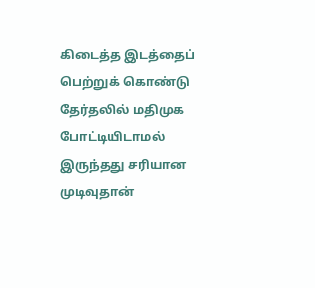கிடைத்த இடத்தைப் பெற்றுக் கொண்டு தேர்தலில் மதிமுக போட்டியிடாமல் இருந்தது சரியான முடிவுதான்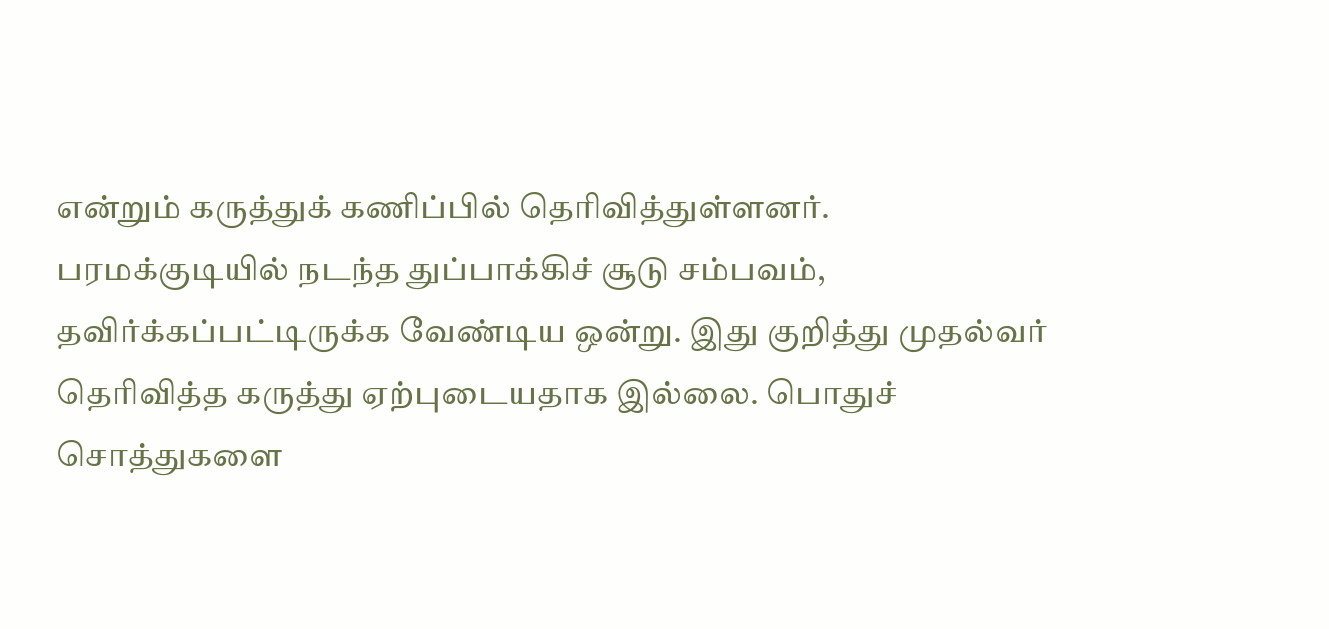என்றும் கருத்துக் கணிப்பில் தெரிவித்துள்ளனர்.
பரமக்குடியில் நடந்த துப்பாக்கிச் சூடு சம்பவம், தவிர்க்கப்பட்டிருக்க வேண்டிய ஒன்று. இது குறித்து முதல்வர் தெரிவித்த கருத்து ஏற்புடையதாக இல்லை. பொதுச் சொத்துகளை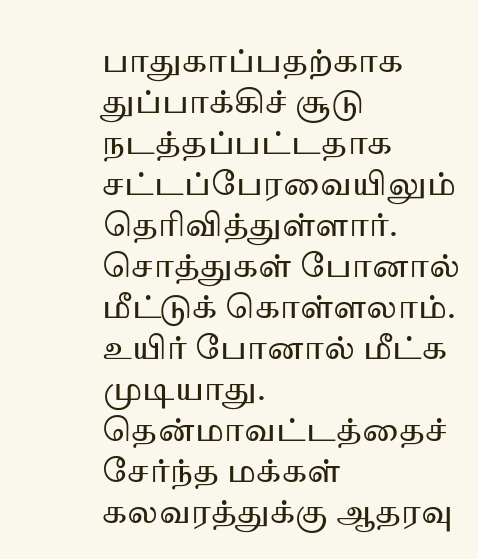பாதுகாப்பதற்காக துப்பாக்கிச் சூடு நடத்தப்பட்டதாக சட்டப்பேரவையிலும் தெரிவித்துள்ளார். சொத்துகள் போனால் மீட்டுக் கொள்ளலாம். உயிர் போனால் மீட்க முடியாது. தென்மாவட்டத்தைச் சேர்ந்த மக்கள் கலவரத்துக்கு ஆதரவு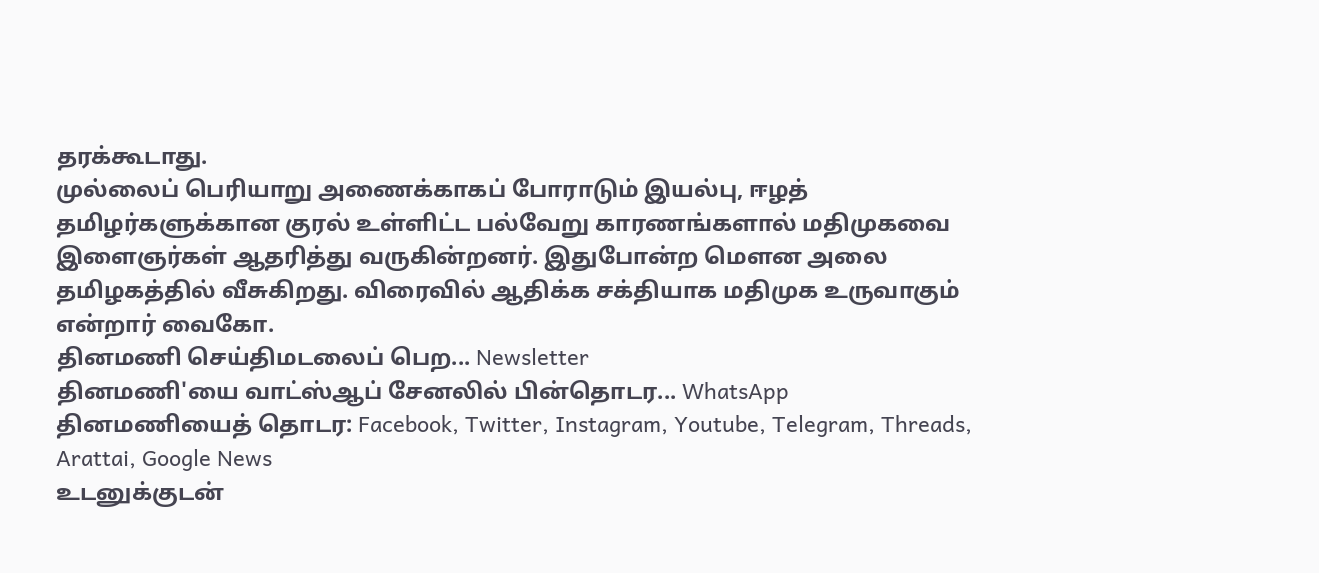தரக்கூடாது.
முல்லைப் பெரியாறு அணைக்காகப் போராடும் இயல்பு, ஈழத் தமிழர்களுக்கான குரல் உள்ளிட்ட பல்வேறு காரணங்களால் மதிமுகவை இளைஞர்கள் ஆதரித்து வருகின்றனர். இதுபோன்ற மௌன அலை தமிழகத்தில் வீசுகிறது. விரைவில் ஆதிக்க சக்தியாக மதிமுக உருவாகும் என்றார் வைகோ.
தினமணி செய்திமடலைப் பெற... Newsletter
தினமணி'யை வாட்ஸ்ஆப் சேனலில் பின்தொடர... WhatsApp
தினமணியைத் தொடர: Facebook, Twitter, Instagram, Youtube, Telegram, Threads, Arattai, Google News
உடனுக்குடன்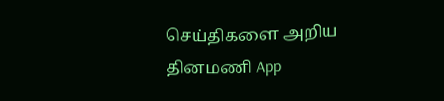செய்திகளை அறிய தினமணி App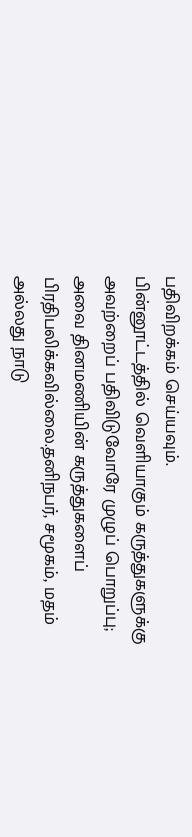பதிவிறக்கம் செய்யவும்.
பின்னூட்டத்தில் வெளியாகும் கருத்துகளுக்கு அவற்றைப் பதிவிடுவோரே முழுப் பொறுப்பு; அவை தினமணியின் கருத்துகளைப் பிரதிபலிக்கவில்லை.தனிநபர், சமூகம், மதம் அல்லது நாடு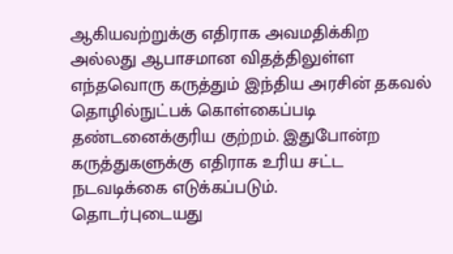ஆகியவற்றுக்கு எதிராக அவமதிக்கிற அல்லது ஆபாசமான விதத்திலுள்ள எந்தவொரு கருத்தும் இந்திய அரசின் தகவல் தொழில்நுட்பக் கொள்கைப்படி தண்டனைக்குரிய குற்றம். இதுபோன்ற கருத்துகளுக்கு எதிராக உரிய சட்ட நடவடிக்கை எடுக்கப்படும்.
தொடர்புடையது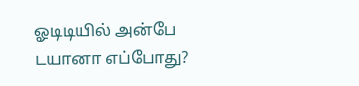ஓடிடியில் அன்பே டயானா எப்போது?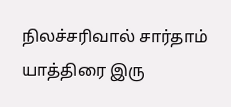நிலச்சரிவால் சார்தாம் யாத்திரை இரு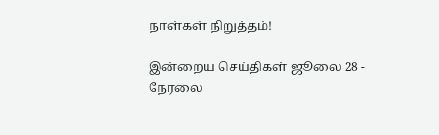நாள்கள் நிறுத்தம்!

இன்றைய செய்திகள் ஜூலை 28 - நேரலை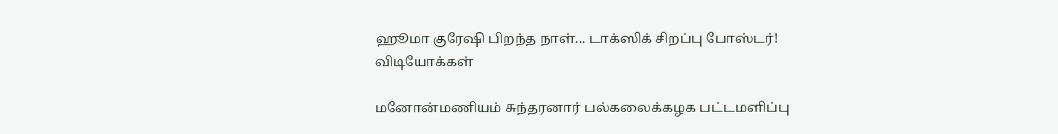ஹூமா குரேஷி பிறந்த நாள்... டாக்ஸிக் சிறப்பு போஸ்டர்!
விடியோக்கள்

மனோன்மணியம் சுந்தரனார் பல்கலைக்கழக பட்டமளிப்பு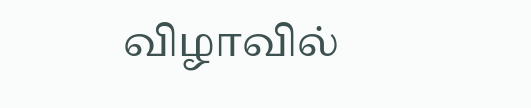விழாவில்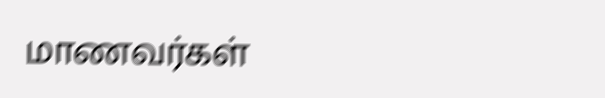மாணவர்கள்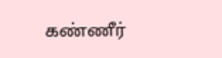கண்ணீர்